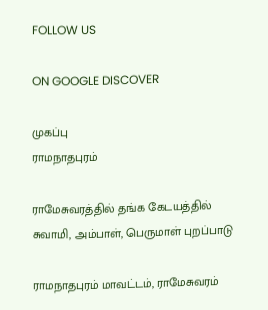FOLLOW US

ON GOOGLE DISCOVER

முகப்பு
ராமநாதபுரம்

ராமேசுவரத்தில் தங்க கேடயத்தில் சுவாமி, அம்பாள், பெருமாள் புறப்பாடு

ராமநாதபுரம் மாவட்டம், ராமேசுவரம்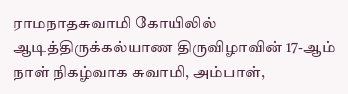ராமநாதசுவாமி கோயிலில் ஆடித்திருக்கல்யாண திருவிழாவின் 17-ஆம் நாள் நிகழ்வாக சுவாமி, அம்பாள்,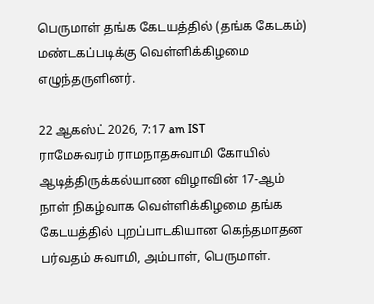பெருமாள் தங்க கேடயத்தில் (தங்க கேடகம்) மண்டகப்படிக்கு வெள்ளிக்கிழமை எழுந்தருளினர்.

22 ஆகஸ்ட் 2026, 7:17 am IST
ராமேசுவரம் ராமநாதசுவாமி கோயில் ஆடித்திருக்கல்யாண விழாவின் 17-ஆம் நாள் நிகழ்வாக வெள்ளிக்கிழமை தங்க கேடயத்தில் புறப்பாடகியான கெந்தமாதன பர்வதம் சுவாமி, அம்பாள், பெருமாள்.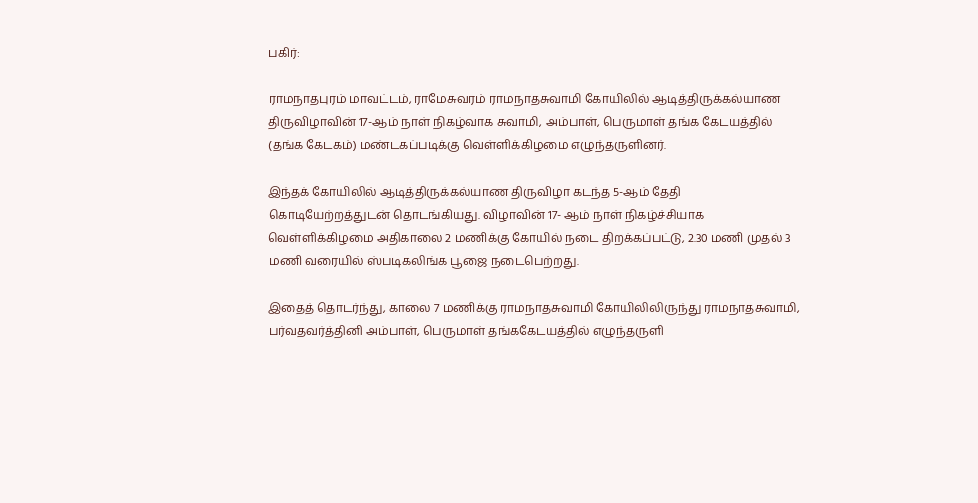பகிர்:

ராமநாதபுரம் மாவட்டம், ராமேசுவரம் ராமநாதசுவாமி கோயிலில் ஆடித்திருக்கல்யாண திருவிழாவின் 17-ஆம் நாள் நிகழ்வாக சுவாமி, அம்பாள், பெருமாள் தங்க கேடயத்தில் (தங்க கேடகம்) மண்டகப்படிக்கு வெள்ளிக்கிழமை எழுந்தருளினர்.

இந்தக் கோயிலில் ஆடித்திருக்கல்யாண திருவிழா கடந்த 5-ஆம் தேதி கொடியேற்றத்துடன் தொடங்கியது. விழாவின் 17- ஆம் நாள் நிகழ்ச்சியாக வெள்ளிக்கிழமை அதிகாலை 2 மணிக்கு கோயில் நடை திறக்கப்பட்டு, 2.30 மணி முதல் 3 மணி வரையில் ஸ்படிகலிங்க பூஜை நடைபெற்றது.

இதைத் தொடர்ந்து, காலை 7 மணிக்கு ராமநாதசுவாமி கோயிலிலிருந்து ராமநாதசுவாமி, பர்வதவர்த்தினி அம்பாள், பெருமாள் தங்ககேடயத்தில் எழுந்தருளி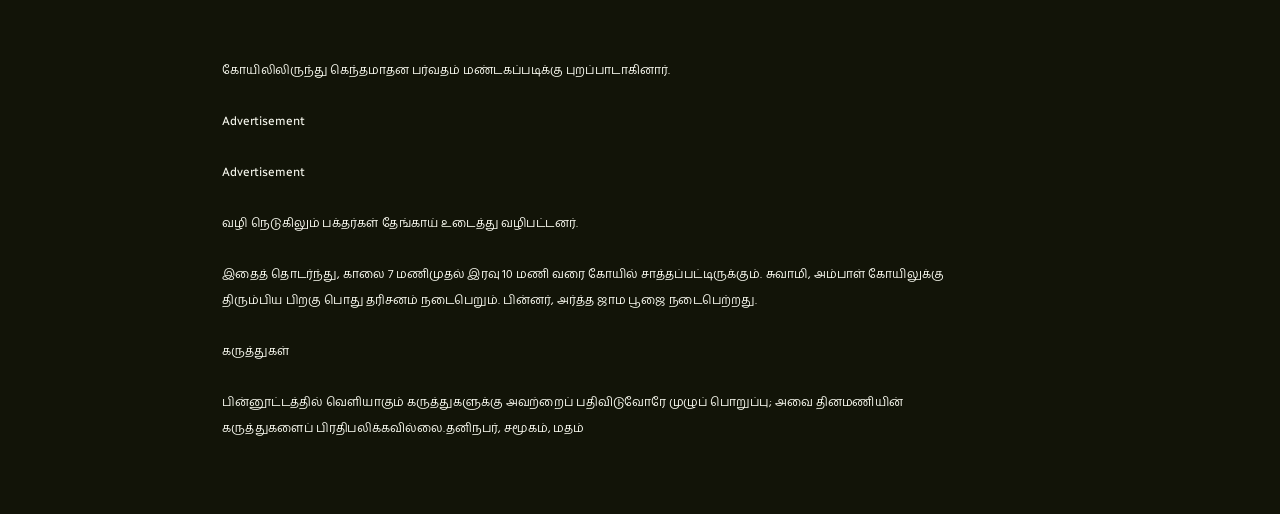கோயிலிலிருந்து கெந்தமாதன பர்வதம் மண்டகப்படிக்கு புறப்பாடாகினார்.

Advertisement

Advertisement

வழி நெடுகிலும் பக்தர்கள் தேங்காய் உடைத்து வழிபட்டனர்.

இதைத் தொடர்ந்து, காலை 7 மணிமுதல் இரவு 10 மணி வரை கோயில் சாத்தப்பட்டிருக்கும். சுவாமி, அம்பாள் கோயிலுக்கு திரும்பிய பிறகு பொது தரிசனம் நடைபெறும். பின்னர், அர்த்த ஜாம பூஜை நடைபெற்றது.

கருத்துகள்

பின்னூட்டத்தில் வெளியாகும் கருத்துகளுக்கு அவற்றைப் பதிவிடுவோரே முழுப் பொறுப்பு; அவை தினமணியின் கருத்துகளைப் பிரதிபலிக்கவில்லை.தனிநபர், சமூகம், மதம்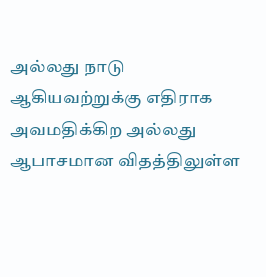அல்லது நாடு ஆகியவற்றுக்கு எதிராக அவமதிக்கிற அல்லது ஆபாசமான விதத்திலுள்ள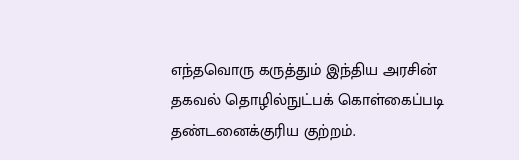எந்தவொரு கருத்தும் இந்திய அரசின் தகவல் தொழில்நுட்பக் கொள்கைப்படி தண்டனைக்குரிய குற்றம்.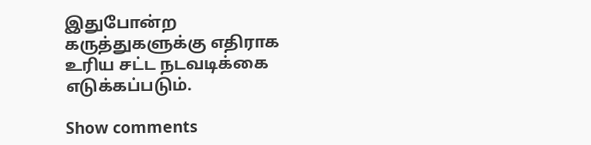இதுபோன்ற கருத்துகளுக்கு எதிராக உரிய சட்ட நடவடிக்கை எடுக்கப்படும்.

Show comments